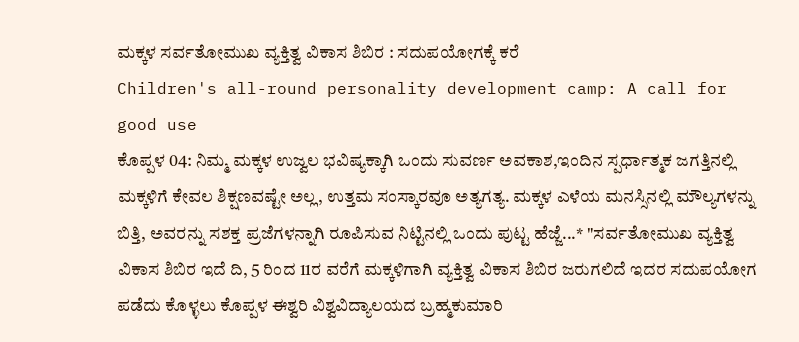ಮಕ್ಕಳ ಸರ್ವತೋಮುಖ ವ್ಯಕ್ತಿತ್ವ ವಿಕಾಸ ಶಿಬಿರ : ಸದುಪಯೋಗಕ್ಕೆ ಕರೆ
Children's all-round personality development camp: A call for good use
ಕೊಪ್ಪಳ 04: ನಿಮ್ಮ ಮಕ್ಕಳ ಉಜ್ವಲ ಭವಿಷ್ಯಕ್ಕಾಗಿ ಒಂದು ಸುವರ್ಣ ಅವಕಾಶ,ಇಂದಿನ ಸ್ಪರ್ಧಾತ್ಮಕ ಜಗತ್ತಿನಲ್ಲಿ ಮಕ್ಕಳಿಗೆ ಕೇವಲ ಶಿಕ್ಷಣವಷ್ಟೇ ಅಲ್ಲ, ಉತ್ತಮ ಸಂಸ್ಕಾರವೂ ಅತ್ಯಗತ್ಯ. ಮಕ್ಕಳ ಎಳೆಯ ಮನಸ್ಸಿನಲ್ಲಿ ಮೌಲ್ಯಗಳನ್ನು ಬಿತ್ತಿ, ಅವರನ್ನು ಸಶಕ್ತ ಪ್ರಜೆಗಳನ್ನಾಗಿ ರೂಪಿಸುವ ನಿಟ್ಟಿನಲ್ಲಿ ಒಂದು ಪುಟ್ಟ ಹೆಜ್ಜೆ...* "ಸರ್ವತೋಮುಖ ವ್ಯಕ್ತಿತ್ವ ವಿಕಾಸ ಶಿಬಿರ ಇದೆ ದಿ, 5 ರಿಂದ 11ರ ವರೆಗೆ ಮಕ್ಕಳಿಗಾಗಿ ವ್ಯಕ್ತಿತ್ವ ವಿಕಾಸ ಶಿಬಿರ ಜರುಗಲಿದೆ ಇದರ ಸದುಪಯೋಗ ಪಡೆದು ಕೊಳ್ಳಲು ಕೊಪ್ಪಳ ಈಶ್ವರಿ ವಿಶ್ವವಿದ್ಯಾಲಯದ ಬ್ರಹ್ಮಕುಮಾರಿ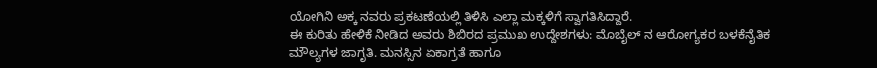ಯೋಗಿನಿ ಅಕ್ಕ ನವರು ಪ್ರಕಟಣೆಯಲ್ಲಿ ತಿಳಿಸಿ ಎಲ್ಲಾ ಮಕ್ಕಳಿಗೆ ಸ್ವಾಗತಿಸಿದ್ದಾರೆ.
ಈ ಕುರಿತು ಹೇಳಿಕೆ ನೀಡಿದ ಅವರು ಶಿಬಿರದ ಪ್ರಮುಖ ಉದ್ದೇಶಗಳು: ಮೊಬೈಲ್ ನ ಆರೋಗ್ಯಕರ ಬಳಕೆನೈತಿಕ ಮೌಲ್ಯಗಳ ಜಾಗೃತಿ. ಮನಸ್ಸಿನ ಏಕಾಗ್ರತೆ ಹಾಗೂ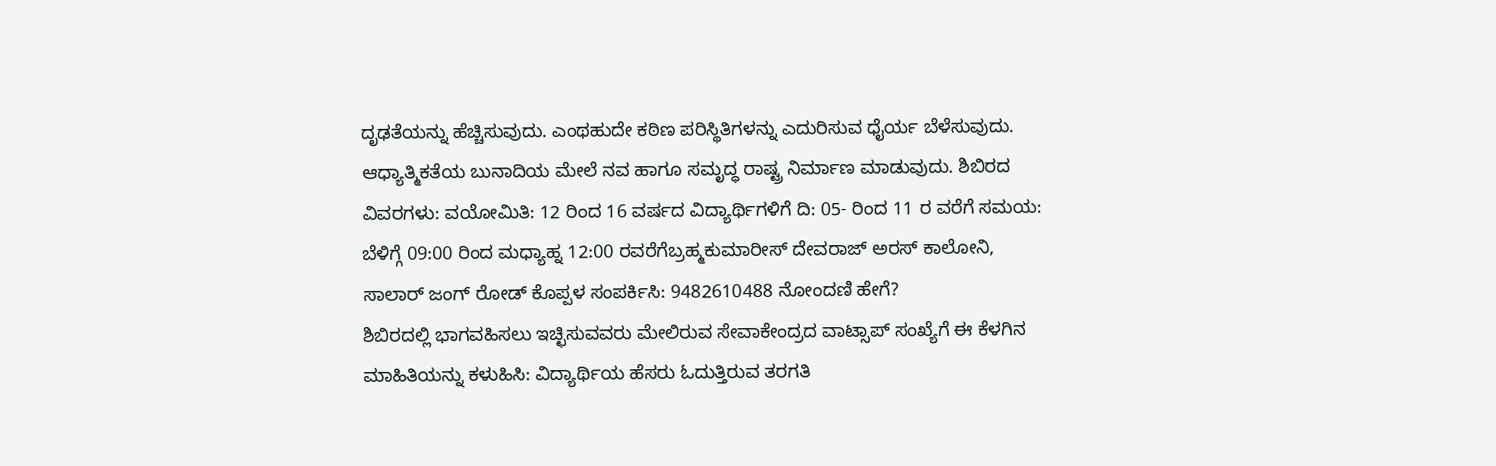ದೃಢತೆಯನ್ನು ಹೆಚ್ಚಿಸುವುದು. ಎಂಥಹುದೇ ಕಠಿಣ ಪರಿಸ್ಥಿತಿಗಳನ್ನು ಎದುರಿಸುವ ಧೈರ್ಯ ಬೆಳೆಸುವುದು. ಆಧ್ಯಾತ್ಮಿಕತೆಯ ಬುನಾದಿಯ ಮೇಲೆ ನವ ಹಾಗೂ ಸಮೃದ್ಧ ರಾಷ್ಟ್ರ ನಿರ್ಮಾಣ ಮಾಡುವುದು. ಶಿಬಿರದ ವಿವರಗಳು: ವಯೋಮಿತಿ: 12 ರಿಂದ 16 ವರ್ಷದ ವಿದ್ಯಾರ್ಥಿಗಳಿಗೆ ದಿ: 05- ರಿಂದ 11 ರ ವರೆಗೆ ಸಮಯ: ಬೆಳಿಗ್ಗೆ 09:00 ರಿಂದ ಮಧ್ಯಾಹ್ನ 12:00 ರವರೆಗೆಬ್ರಹ್ಮಕುಮಾರೀಸ್ ದೇವರಾಜ್ ಅರಸ್ ಕಾಲೋನಿ, ಸಾಲಾರ್ ಜಂಗ್ ರೋಡ್ ಕೊಪ್ಪಳ ಸಂಪರ್ಕಿಸಿ: 9482610488 ನೋಂದಣಿ ಹೇಗೆ?
ಶಿಬಿರದಲ್ಲಿ ಭಾಗವಹಿಸಲು ಇಚ್ಛಿಸುವವರು ಮೇಲಿರುವ ಸೇವಾಕೇಂದ್ರದ ವಾಟ್ಸಾಪ್ ಸಂಖ್ಯೆಗೆ ಈ ಕೆಳಗಿನ ಮಾಹಿತಿಯನ್ನು ಕಳುಹಿಸಿ: ವಿದ್ಯಾರ್ಥಿಯ ಹೆಸರು ಓದುತ್ತಿರುವ ತರಗತಿ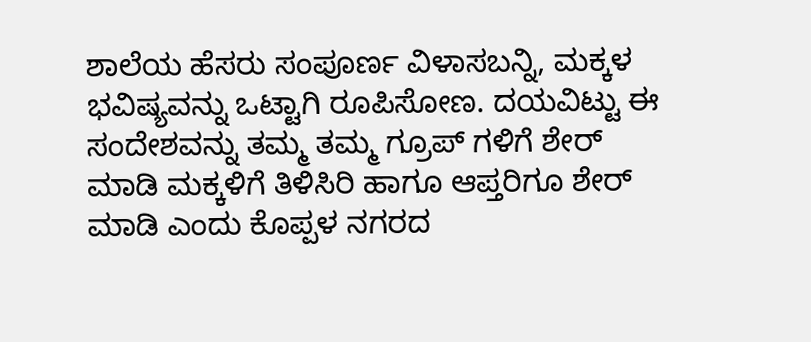ಶಾಲೆಯ ಹೆಸರು ಸಂಪೂರ್ಣ ವಿಳಾಸಬನ್ನಿ, ಮಕ್ಕಳ ಭವಿಷ್ಯವನ್ನು ಒಟ್ಟಾಗಿ ರೂಪಿಸೋಣ. ದಯವಿಟ್ಟು ಈ ಸಂದೇಶವನ್ನು ತಮ್ಮ ತಮ್ಮ ಗ್ರೂಪ್ ಗಳಿಗೆ ಶೇರ್ ಮಾಡಿ ಮಕ್ಕಳಿಗೆ ತಿಳಿಸಿರಿ ಹಾಗೂ ಆಪ್ತರಿಗೂ ಶೇರ್ ಮಾಡಿ ಎಂದು ಕೊಪ್ಪಳ ನಗರದ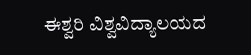ಈಶ್ವರಿ ವಿಶ್ವವಿದ್ಯಾಲಯದ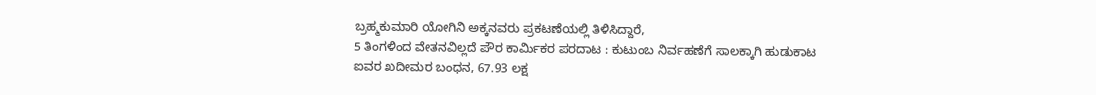ಬ್ರಹ್ಮಕುಮಾರಿ ಯೋಗಿನಿ ಅಕ್ಕನವರು ಪ್ರಕಟಣೆಯಲ್ಲಿ ತಿಳಿಸಿದ್ದಾರೆ,
5 ತಿಂಗಳಿಂದ ವೇತನವಿಲ್ಲದೆ ಪೌರ ಕಾರ್ಮಿಕರ ಪರದಾಟ : ಕುಟುಂಬ ನಿರ್ವಹಣೆಗೆ ಸಾಲಕ್ಕಾಗಿ ಹುಡುಕಾಟ
ಐವರ ಖದೀಮರ ಬಂಧನ, 67.93 ಲಕ್ಷ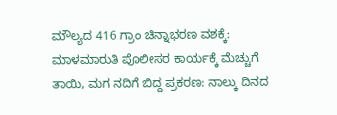ಮೌಲ್ಯದ 416 ಗ್ರಾಂ ಚಿನ್ನಾಭರಣ ವಶಕ್ಕೆ: ಮಾಳಮಾರುತಿ ಪೊಲೀಸರ ಕಾರ್ಯಕ್ಕೆ ಮೆಚ್ಚುಗೆ
ತಾಯಿ, ಮಗ ನದಿಗೆ ಬಿದ್ದ ಪ್ರಕರಣ: ನಾಲ್ಕು ದಿನದ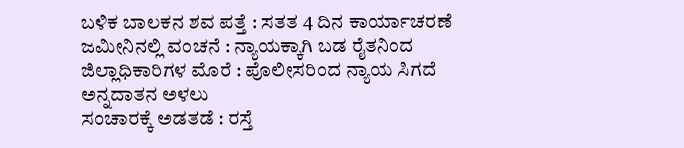ಬಳಿಕ ಬಾಲಕನ ಶವ ಪತ್ತೆ : ಸತತ 4 ದಿನ ಕಾರ್ಯಾಚರಣೆ
ಜಮೀನಿನಲ್ಲಿ ವಂಚನೆ : ನ್ಯಾಯಕ್ಕಾಗಿ ಬಡ ರೈತನಿಂದ ಜಿಲ್ಲಾಧಿಕಾರಿಗಳ ಮೊರೆ : ಪೊಲೀಸರಿಂದ ನ್ಯಾಯ ಸಿಗದೆ ಅನ್ನದಾತನ ಅಳಲು
ಸಂಚಾರಕ್ಕೆ ಅಡತಡೆ : ರಸ್ತೆ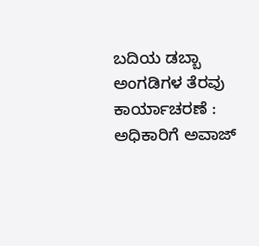ಬದಿಯ ಡಬ್ಬಾ ಅಂಗಡಿಗಳ ತೆರವು ಕಾರ್ಯಾಚರಣೆ : ಅಧಿಕಾರಿಗೆ ಅವಾಜ್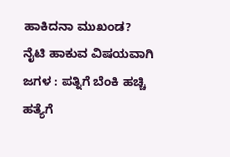ಹಾಕಿದನಾ ಮುಖಂಡ?
ನೈಟಿ ಹಾಕುವ ವಿಷಯವಾಗಿ ಜಗಳ : ಪತ್ನಿಗೆ ಬೆಂಕಿ ಹಚ್ಚಿ ಹತ್ಯೆಗೆ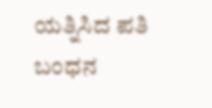ಯತ್ನಿಸಿದ ಪತಿ ಬಂಧನ